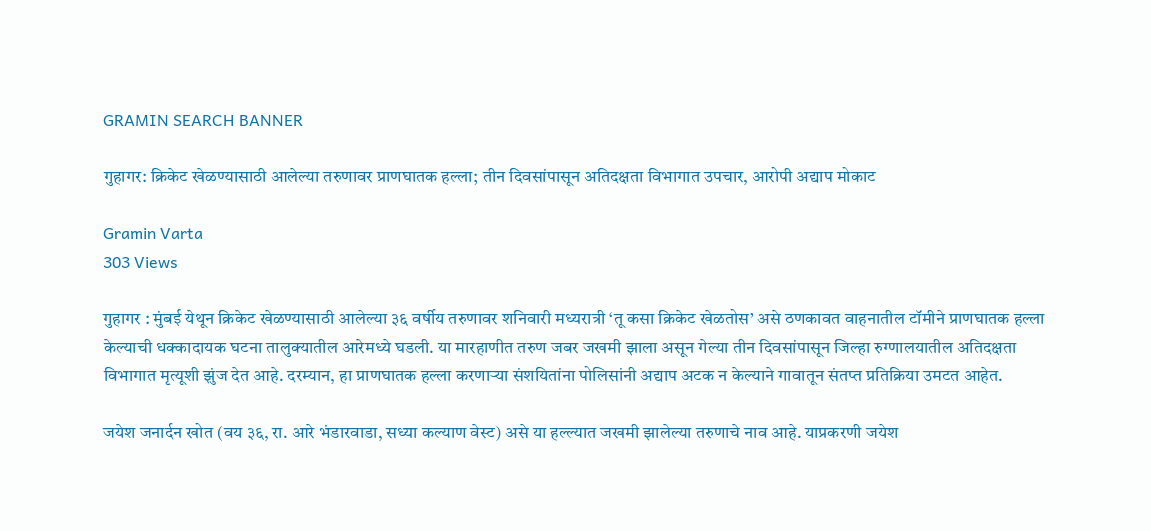GRAMIN SEARCH BANNER

गुहागर: क्रिकेट खेळण्यासाठी आलेल्या तरुणावर प्राणघातक हल्ला; तीन दिवसांपासून अतिदक्षता विभागात उपचार, आरोपी अद्याप मोकाट

Gramin Varta
303 Views

गुहागर : मुंबई येथून क्रिकेट खेळण्यासाठी आलेल्या ३६ वर्षीय तरुणावर शनिवारी मध्यरात्री ‘तू कसा क्रिकेट खेळतोस’ असे ठणकावत वाहनातील टॉमीने प्राणघातक हल्ला केल्याची धक्कादायक घटना तालुक्यातील आरेमध्ये घडली. या मारहाणीत तरुण जबर जखमी झाला असून गेल्या तीन दिवसांपासून जिल्हा रुग्णालयातील अतिदक्षता विभागात मृत्यूशी झुंज देत आहे. दरम्यान, हा प्राणघातक हल्ला करणाऱ्या संशयितांना पोलिसांनी अद्याप अटक न केल्याने गावातून संतप्त प्रतिक्रिया उमटत आहेत.

जयेश जनार्दन खोत (वय ३६, रा. आरे भंडारवाडा, सध्या कल्याण वेस्ट) असे या हल्ल्यात जखमी झालेल्या तरुणाचे नाव आहे. याप्रकरणी जयेश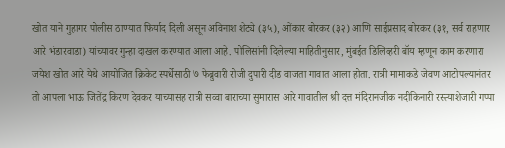खोत याने गुहागर पोलीस ठाण्यात फिर्याद दिली असून अविनाश शेट्ये (३५), ओंकार बोरकर (३२) आणि साईप्रसाद बोरकर (३१, सर्व राहणार आरे भंडारवाडा) यांच्यावर गुन्हा दाखल करण्यात आला आहे. पोलिसांनी दिलेल्या माहितीनुसार, मुंबईत डिलिव्हरी बॉय म्हणून काम करणारा जयेश खोत आरे येथे आयोजित क्रिकेट स्पर्धेसाठी ७ फेब्रुवारी रोजी दुपारी दीड वाजता गावात आला होता. रात्री मामाकडे जेवण आटोपल्यानंतर तो आपला भाऊ जितेंद्र किरण देवकर याच्यासह रात्री सव्वा बाराच्या सुमारास आरे गावातील श्री दत्त मंदिरानजीक नदीकिनारी रस्त्याशेजारी गप्पा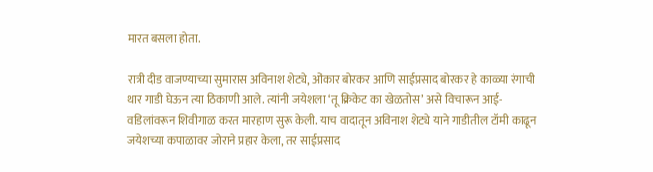मारत बसला होता.

रात्री दीड वाजण्याच्या सुमारास अविनाश शेट्ये, ओंकार बोरकर आणि साईप्रसाद बोरकर हे काळ्या रंगाची थार गाडी घेऊन त्या ठिकाणी आले. त्यांनी जयेशला ‘तू क्रिकेट का खेळतोस’ असे विचारून आई-वडिलांवरून शिवीगाळ करत मारहाण सुरू केली. याच वादातून अविनाश शेट्ये याने गाडीतील टॉमी काढून जयेशच्या कपाळावर जोराने प्रहार केला, तर साईप्रसाद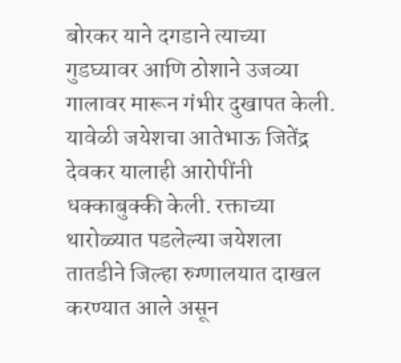बोरकर याने दगडाने त्याच्या गुडघ्यावर आणि ठोशाने उजव्या गालावर मारून गंभीर दुखापत केली. यावेळी जयेशचा आतेभाऊ जितेंद्र देवकर यालाही आरोपींनी धक्काबुक्की केली. रक्ताच्या थारोळ्यात पडलेल्या जयेशला तातडीने जिल्हा रुग्णालयात दाखल करण्यात आले असून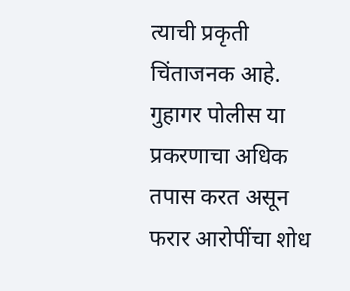त्याची प्रकृती चिंताजनक आहे. गुहागर पोलीस या प्रकरणाचा अधिक तपास करत असून फरार आरोपींचा शोध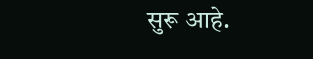सुरू आहे.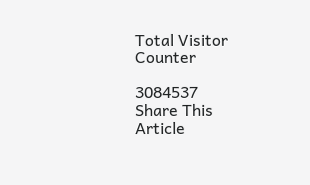Total Visitor Counter

3084537
Share This Article